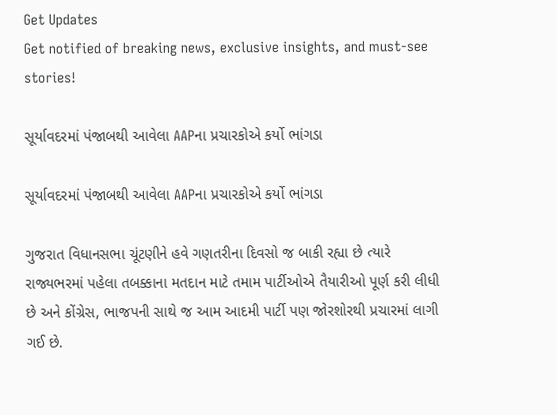Get Updates
Get notified of breaking news, exclusive insights, and must-see stories!

સૂર્યાવદરમાં પંજાબથી આવેલા AAPના પ્રચારકોએ કર્યો ભાંગડા

સૂર્યાવદરમાં પંજાબથી આવેલા AAPના પ્રચારકોએ કર્યો ભાંગડા

ગુજરાત વિધાનસભા ચૂંટણીને હવે ગણતરીના દિવસો જ બાકી રહ્યા છે ત્યારે રાજ્યભરમાં પહેલા તબક્કાના મતદાન માટે તમામ પાર્ટીઓએ તૈયારીઓ પૂર્ણ કરી લીધી છે અને કોંગ્રેસ, ભાજપની સાથે જ આમ આદમી પાર્ટી પણ જોરશોરથી પ્રચારમાં લાગી ગઈ છે.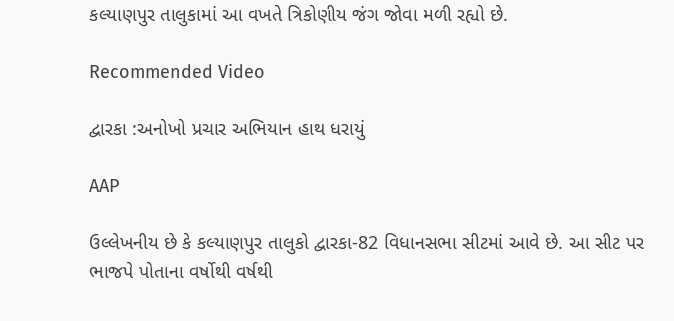કલ્યાણપુર તાલુકામાં આ વખતે ત્રિકોણીય જંગ જોવા મળી રહ્યો છે.

Recommended Video

દ્વારકા :અનોખો પ્રચાર અભિયાન હાથ ધરાયું

AAP

ઉલ્લેખનીય છે કે કલ્યાણપુર તાલુકો દ્વારકા-82 વિધાનસભા સીટમાં આવે છે. આ સીટ પર ભાજપે પોતાના વર્ષોથી વર્ષથી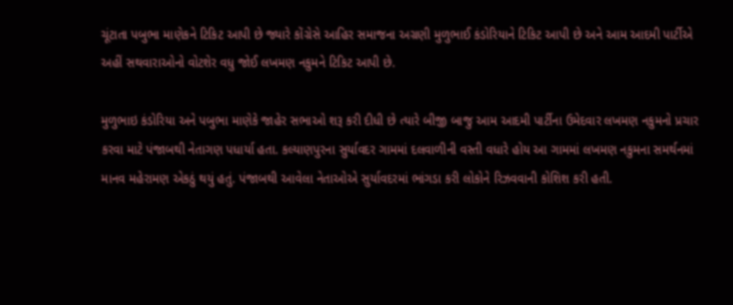ચૂંટાતા પબુભા માણેકને ટિકિટ આપી છે જ્યારે કોંગ્રેસે આહિર સમાજના અગ્રણી મુળુભાઈ કંડોરિયાને ટિકિટ આપી છે અને આમ આદમી પાર્ટીએ અહીં સથવારાઓનો વોટશેર વધુ જોઈ લખમણ નકુમને ટિકિટ આપી છે.

મુળુભાઇ કંડોરિયા અને પબુભા માણેકે જાહેર સભાઓ શરૂ કરી દીધી છે ત્યારે બીજી બાજુ આમ આદમી પાર્ટીના ઉમેદવાર લખમણ નકુમનો પ્રચાર કરવા માટે પંજાબથી નેતાગણ પધાર્યા હતા. કલ્યાણપુરના સુર્યાવદર ગામમાં દલવાળીની વસ્તી વધારે હોય આ ગામમાં લખમણ નકુમના સમર્થનમાં માનવ મહેરામણ એકઠું થયું હતું. પંજાબથી આવેલા નેતાઓએ સુર્યાવદરમાં ભાંગડા કરી લોકોને રિઝવવાની કોશિશ કરી હતી.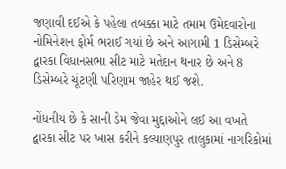જણાવી દઈએ કે પહેલા તબક્કા માટે તમામ ઉમેદવારોના નોમિનેશન ફોર્મ ભરાઈ ગયાં છે અને આગામી 1 ડિસેમ્બરે દ્વારકા વિધાનસભા સીટ માટે મતેદાન થનાર છે અને 8 ડિસેમ્બરે ચૂંટણી પરિણામ જાહેર થઈ જશે.

નોંધનીય છે કે સાની ડેમ જેવા મુદ્દાઓને લઈ આ વખતે દ્વારકા સીટ પર ખાસ કરીને કલ્યાણપુર તાલુકામાં નાગરિકોમાં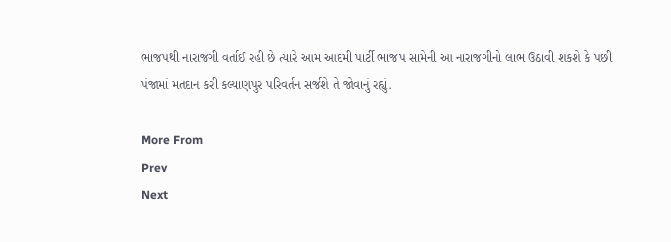ભાજપથી નારાજગી વર્તાઈ રહી છે ત્યારે આમ આદમી પાર્ટી ભાજપ સામેની આ નારાજગીનો લાભ ઉઠાવી શકશે કે પછી પંજામાં મતદાન કરી કલ્યાણપુર પરિવર્તન સર્જશે તે જોવાનું રહ્યું.

More From
Prev
Next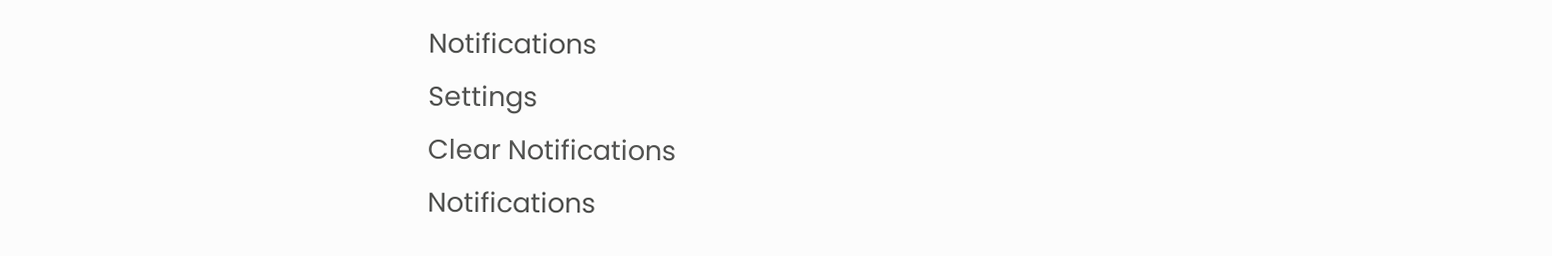Notifications
Settings
Clear Notifications
Notifications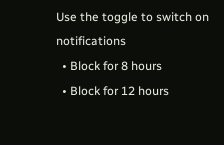Use the toggle to switch on notifications
  • Block for 8 hours
  • Block for 12 hours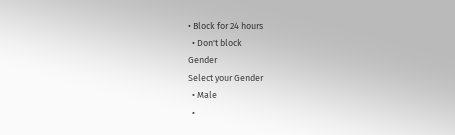• Block for 24 hours
  • Don't block
Gender
Select your Gender
  • Male
  •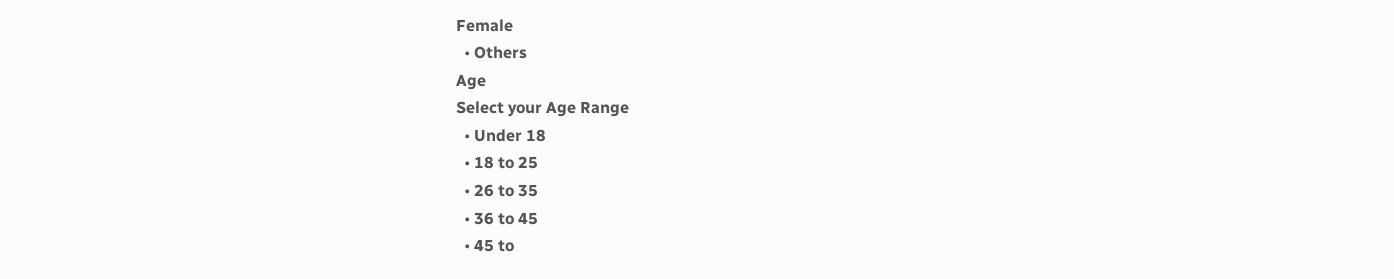Female
  • Others
Age
Select your Age Range
  • Under 18
  • 18 to 25
  • 26 to 35
  • 36 to 45
  • 45 to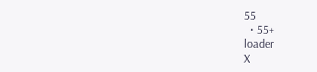55
  • 55+
loader
X